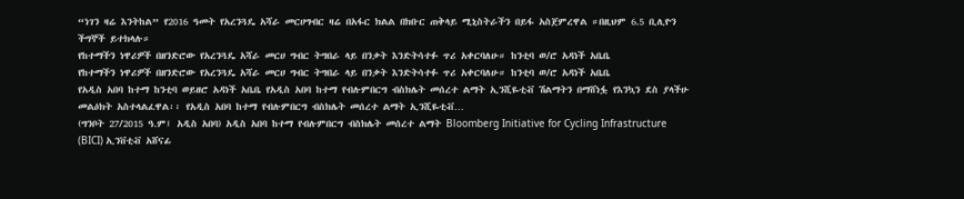“ነገን ዛሬ እንትከል” የ2016 ዓመት የአረንጓዴ አሻራ መርሀግብር ዛሬ በአፋር ክልል በክቡር ጠቅላይ ሚኒስትራችን በይፋ አስጀምረዋል ።በዚህም 6.5 ቢሊዮን ችግኞች ይተክላሉ።
የከተማችን ነዋሪዎች በዘንድሮው የአረንጓዴ አሻራ መርሀ ግብር ትግበራ ላይ በንቃት እንድትሳተፉ ጥሪ አቀርባለሁ። ከንቲባ ወ/ሮ አዳነች አቤቤ
የከተማችን ነዋሪዎች በዘንድሮው የአረንጓዴ አሻራ መርሀ ግብር ትግበራ ላይ በንቃት እንድትሳተፉ ጥሪ አቀርባለሁ። ከንቲባ ወ/ሮ አዳነች አቤቤ
የአዲስ አበባ ከተማ ከንቲባ ወይዘሮ አዳነች አቤቤ የአዲስ አበባ ከተማ የብሉምበርግ ብስክሌት መሰረተ ልማት ኢንሺዬቲቭ ሽልማትን በማሸነፏ የእንኳን ደስ ያላችሁ መልዕክት አስተላልፈዋል፡፡ የአዲስ አበባ ከተማ የብሉምበርግ ብስክሌት መሰረተ ልማት ኢንሺዬቲቭ…
(ግንቦት 27/2015 ዓ.ም፤ አዲስ አበባ) አዲስ አበባ ከተማ የብሉምበርግ ብስክሌት መሰረተ ልማት Bloomberg Initiative for Cycling Infrastructure (BICI) ኢንቨቲቭ አሸናፊ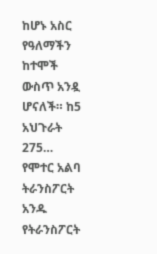ከሆኑ አስር የዓለማችን ከተሞች ውስጥ አንዷ ሆናለች። ከ5 አህጉራት 275…
የሞተር አልባ ትራንስፖርት አንዱ የትራንስፖርት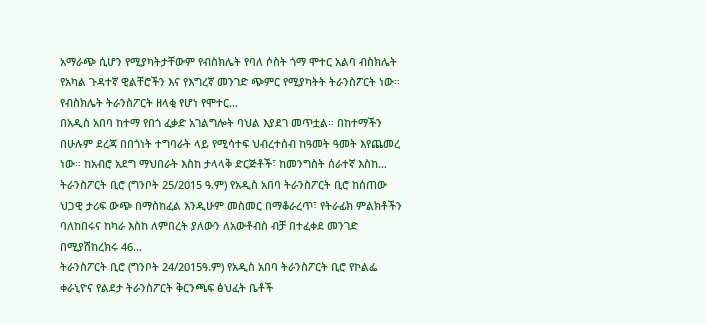አማራጭ ሲሆን የሚያካትታቸውም የብስክሌት የባለ ሶስት ጎማ ሞተር አልባ ብስክሌት የአካል ጉዳተኛ ዊልቸሮችን እና የእግረኛ መንገድ ጭምር የሚያካትት ትራንስፖርት ነው። የብስክሌት ትራንስፖርት ዘላቂ የሆነ የሞተር…
በአዲስ አበባ ከተማ የበጎ ፈቃድ አገልግሎት ባህል እያደገ መጥቷል። በከተማችን በሁሉም ደረጃ በበጎነት ተግባራት ላይ የሚሳተፍ ህብረተሰብ ከዓመት ዓመት እየጨመረ ነው። ከአብሮ አደግ ማህበራት እስከ ታላላቅ ድርጅቶች፣ ከመንግስት ሰራተኛ እስከ…
ትራንስፖርት ቢሮ (ግንቦት 25/2015 ዓ.ም) የአዲስ አበባ ትራንስፖርት ቢሮ ከሰጠው ህጋዊ ታሪፍ ውጭ በማስከፈል እንዲሁም መስመር በማቆራረጥ፣ የትራፊክ ምልክቶችን ባለከበሩና ከካራ እስከ ለምበረት ያለውን ለአውቶብስ ብቻ በተፈቀደ መንገድ በሚያሽከረክሩ 46…
ትራንስፖርት ቢሮ (ግንቦት 24/2015ዓ.ም) የአዲስ አበባ ትራንስፖርት ቢሮ የኮልፌ ቀራኒዮና የልደታ ትራንስፖርት ቅርንጫፍ ፅህፈት ቤቶች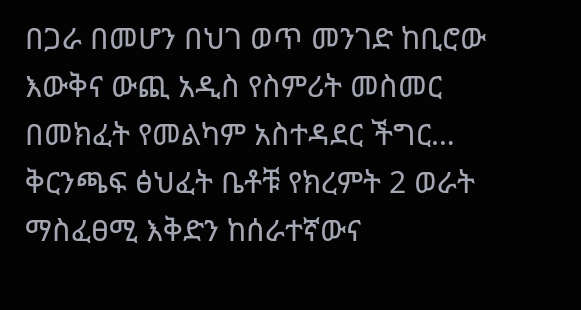በጋራ በመሆን በህገ ወጥ መንገድ ከቢሮው እውቅና ውጪ አዲስ የስምሪት መስመር በመክፈት የመልካም አስተዳደር ችግር…
ቅርንጫፍ ፅህፈት ቤቶቹ የክረምት 2 ወራት ማስፈፀሚ እቅድን ከሰራተኛውና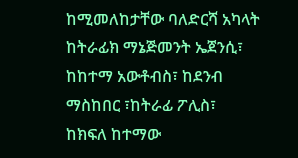ከሚመለከታቸው ባለድርሻ አካላት ከትራፊክ ማኔጅመንት ኤጀንሲ፣ ከከተማ አውቶብስ፣ ከደንብ ማስከበር ፣ከትራፊ ፖሊስ፣ ከክፍለ ከተማው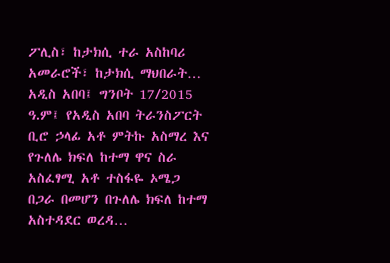ፖሊስ፣ ከታክሲ ተራ አስከባሪ አመራሮች፣ ከታክሲ ማህበራት…
አዲስ አበባ፤ ግንቦት 17/2015 ዓ.ም፤ የአዲስ አበባ ትራንስፖርት ቢሮ ኃላፊ አቶ ምትኩ አስማረ እና የጉለሌ ክፍለ ከተማ ዋና ስራ አስፈፃሚ አቶ ተስፋዬ ኦሜጋ በጋራ በመሆን በጉለሌ ክፍለ ከተማ አስተዳደር ወረዳ…